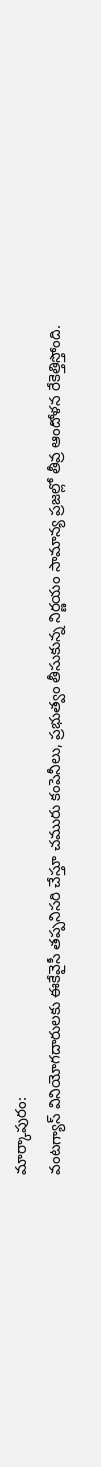మార్కాపురం:
వంటగ్యాస్ వినియోగదారులకు ఈకేవైసీ తప్పనిసరి చేస్తూ చమురు కంపెనీలు, ప్రభుత్వం తీసుకున్న నిర్ణయం సామాన్య ప్రజల్లో తీవ్ర ఆందోళన రేకెత్తిస్తోంది.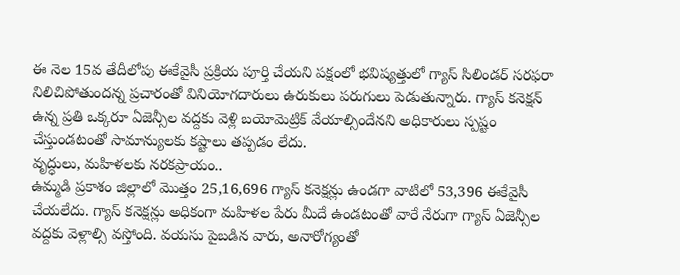ఈ నెల 15వ తేదీలోపు ఈకేవైసీ ప్రక్రియ పూర్తి చేయని పక్షంలో భవిష్యత్తులో గ్యాస్ సిలిండర్ సరఫరా నిలిచిపోతుందన్న ప్రచారంతో వినియోగదారులు ఉరుకులు పరుగులు పెడుతున్నారు. గ్యాస్ కనెక్షన్ ఉన్న ప్రతి ఒక్కరూ ఏజెన్సీల వద్దకు వెళ్లి బయోమెట్రిక్ వేయాల్సిందేనని అధికారులు స్పష్టం చేస్తుండటంతో సామాన్యులకు కష్టాలు తప్పడం లేదు.
వృద్ధులు, మహిళలకు నరకప్రాయం..
ఉమ్మడి ప్రకాశం జిల్లాలో మొత్తం 25,16,696 గ్యాస్ కనెక్షన్లు ఉండగా వాటిలో 53,396 ఈకేవైసీ చేయలేదు. గ్యాస్ కనెక్షన్లు అధికంగా మహిళల పేరు మీదే ఉండటంతో వారే నేరుగా గ్యాస్ ఏజెన్సీల వద్దకు వెళ్లాల్సి వస్తోంది. వయసు పైబడిన వారు, అనారోగ్యంతో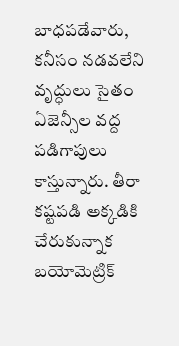బాధపడేవారు, కనీసం నడవలేని వృద్ధులు సైతం ఏజెన్సీల వద్ద పడిగాపులు కాస్తున్నారు. తీరా కష్టపడి అక్కడికి చేరుకున్నాక బయోమెట్రిక్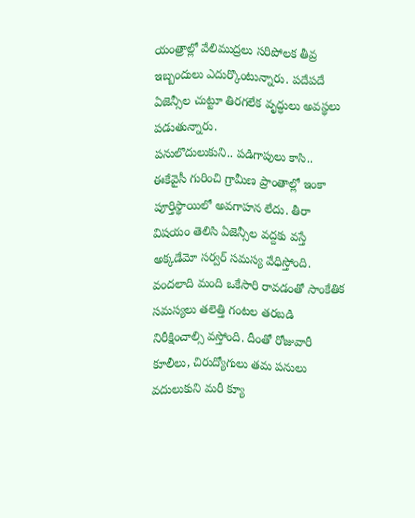యంత్రాల్లో వేలిముద్రలు సరిపోలక తీవ్ర ఇబ్బందులు ఎదుర్కొంటున్నారు. పదేపదే ఏజెన్సీల చుట్టూ తిరగలేక వృద్ధులు అవస్థలు పడుతున్నారు.
పనులొదులుకుని.. పడిగాపులు కాసి..
ఈకేవైసీ గురించి గ్రామీణ ప్రాంతాల్లో ఇంకా పూర్తిస్థాయిలో అవగాహన లేదు. తీరా విషయం తెలిసి ఏజెన్సీల వద్దకు వస్తే అక్కడేమో సర్వర్ సమస్య వేధిస్తోంది. వందలాది మంది ఒకేసారి రావడంతో సాంకేతిక సమస్యలు తలెత్తి గంటల తరబడి నిరీక్షించాల్సి వస్తోంది. దీంతో రోజువారీ కూలీలు, చిరుద్యోగులు తమ పనులు వదులుకుని మరీ క్యూ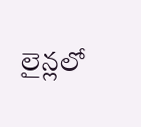లైన్లలో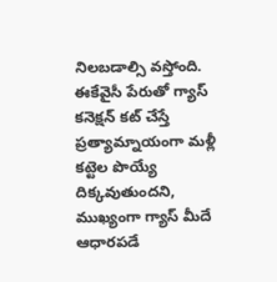నిలబడాల్సి వస్తోంది. ఈకేవైసీ పేరుతో గ్యాస్ కనెక్షన్ కట్ చేస్తే ప్రత్యామ్నాయంగా మళ్లీ కట్టెల పొయ్యే దిక్కవుతుందని, ముఖ్యంగా గ్యాస్ మీదే ఆధారపడే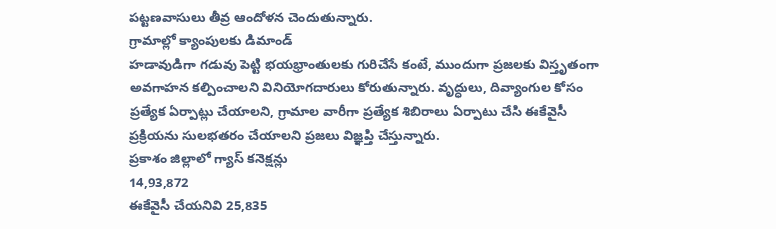పట్టణవాసులు తీవ్ర ఆందోళన చెందుతున్నారు.
గ్రామాల్లో క్యాంపులకు డిమాండ్
హడావుడిగా గడువు పెట్టి భయభ్రాంతులకు గురిచేసే కంటే, ముందుగా ప్రజలకు విస్తృతంగా అవగాహన కల్పించాలని వినియోగదారులు కోరుతున్నారు. వృద్ధులు, దివ్యాంగుల కోసం ప్రత్యేక ఏర్పాట్లు చేయాలని, గ్రామాల వారీగా ప్రత్యేక శిబిరాలు ఏర్పాటు చేసి ఈకేవైసీ ప్రక్రియను సులభతరం చేయాలని ప్రజలు విజ్ఞప్తి చేస్తున్నారు.
ప్రకాశం జిల్లాలో గ్యాస్ కనెక్షన్లు
14,93,872
ఈకేవైసీ చేయనివి 25,835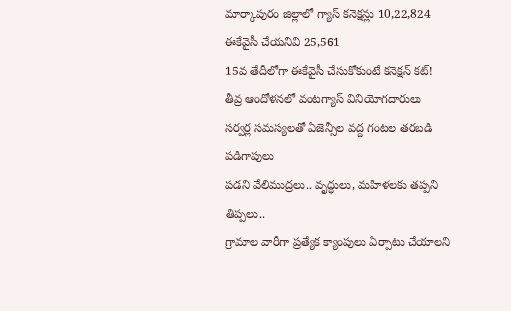మార్కాపురం జిల్లాలో గ్యాస్ కనెక్షన్లు 10,22,824
ఈకేవైసీ చేయనివి 25,561
15వ తేదీలోగా ఈకేవైసీ చేసుకోకుంటే కనెక్షన్ కట్!
తీవ్ర ఆందోళనలో వంటగ్యాస్ వినియోగదారులు
సర్వర్ల సమస్యలతో ఏజెన్సీల వద్ద గంటల తరబడి పడిగాపులు
పడని వేలిముద్రలు.. వృద్ధులు, మహిళలకు తప్పని తిప్పలు..
గ్రామాల వారీగా ప్రత్యేక క్యాంపులు ఏర్పాటు చేయాలని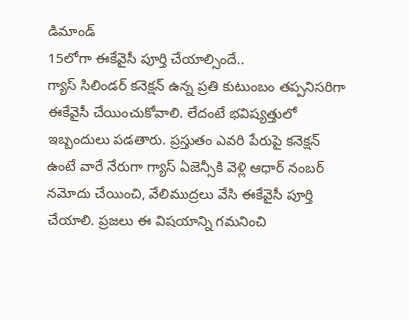డిమాండ్
15లోగా ఈకేవైసీ పూర్తి చేయాల్సిందే..
గ్యాస్ సిలిండర్ కనెక్షన్ ఉన్న ప్రతి కుటుంబం తప్పనిసరిగా ఈకేవైసీ చేయించుకోవాలి. లేదంటే భవిష్యత్తులో ఇబ్బందులు పడతారు. ప్రస్తుతం ఎవరి పేరుపై కనెక్షన్ ఉంటే వారే నేరుగా గ్యాస్ ఏజెన్సీకి వెళ్లి ఆధార్ నంబర్ నమోదు చేయించి, వేలిముద్రలు వేసి ఈకేవైసీ పూర్తి చేయాలి. ప్రజలు ఈ విషయాన్ని గమనించి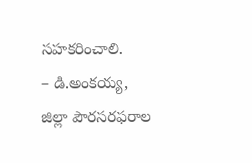సహకరించాలి.
– డి.అంకయ్య, జిల్లా పౌరసరఫరాల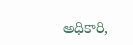అధికారి,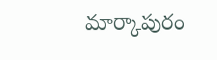మార్కాపురం